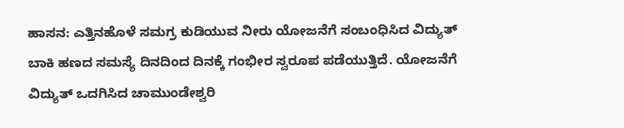ಹಾಸನ: ಎತ್ತಿನಹೊಳೆ ಸಮಗ್ರ ಕುಡಿಯುವ ನೀರು ಯೋಜನೆಗೆ ಸಂಬಂಧಿಸಿದ ವಿದ್ಯುತ್ ಬಾಕಿ ಹಣದ ಸಮಸ್ಯೆ ದಿನದಿಂದ ದಿನಕ್ಕೆ ಗಂಭೀರ ಸ್ವರೂಪ ಪಡೆಯುತ್ತಿದೆ. ಯೋಜನೆಗೆ ವಿದ್ಯುತ್ ಒದಗಿಸಿದ ಚಾಮುಂಡೇಶ್ವರಿ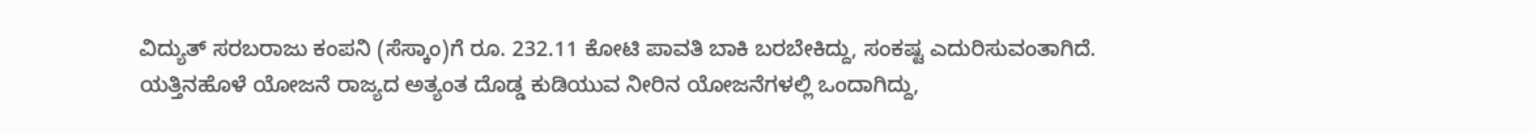ವಿದ್ಯುತ್ ಸರಬರಾಜು ಕಂಪನಿ (ಸೆಸ್ಕಾಂ)ಗೆ ರೂ. 232.11 ಕೋಟಿ ಪಾವತಿ ಬಾಕಿ ಬರಬೇಕಿದ್ದು, ಸಂಕಷ್ಟ ಎದುರಿಸುವಂತಾಗಿದೆ.
ಯತ್ತಿನಹೊಳೆ ಯೋಜನೆ ರಾಜ್ಯದ ಅತ್ಯಂತ ದೊಡ್ಡ ಕುಡಿಯುವ ನೀರಿನ ಯೋಜನೆಗಳಲ್ಲಿ ಒಂದಾಗಿದ್ದು,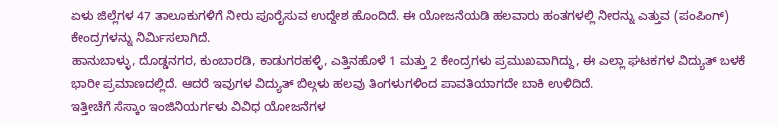ಏಳು ಜಿಲ್ಲೆಗಳ 47 ತಾಲೂಕುಗಳಿಗೆ ನೀರು ಪೂರೈಸುವ ಉದ್ದೇಶ ಹೊಂದಿದೆ. ಈ ಯೋಜನೆಯಡಿ ಹಲವಾರು ಹಂತಗಳಲ್ಲಿ ನೀರನ್ನು ಎತ್ತುವ (ಪಂಪಿಂಗ್) ಕೇಂದ್ರಗಳನ್ನು ನಿರ್ಮಿಸಲಾಗಿದೆ.
ಹಾನುಬಾಳ್ಳು, ದೊಡ್ಡನಗರ, ಕುಂಬಾರಡಿ, ಕಾಡುಗರಹಳ್ಳಿ, ಎತ್ತಿನಹೊಳೆ 1 ಮತ್ತು 2 ಕೇಂದ್ರಗಳು ಪ್ರಮುಖವಾಗಿದ್ದು, ಈ ಎಲ್ಲಾ ಘಟಕಗಳ ವಿದ್ಯುತ್ ಬಳಕೆ ಭಾರೀ ಪ್ರಮಾಣದಲ್ಲಿದೆ. ಆದರೆ ಇವುಗಳ ವಿದ್ಯುತ್ ಬಿಲ್ಗಳು ಹಲವು ತಿಂಗಳುಗಳಿಂದ ಪಾವತಿಯಾಗದೇ ಬಾಕಿ ಉಳಿದಿದೆ.
ಇತ್ತೀಚೆಗೆ ಸೆಸ್ಕಾಂ ಇಂಜಿನಿಯರ್ಗಳು ವಿವಿಧ ಯೋಜನೆಗಳ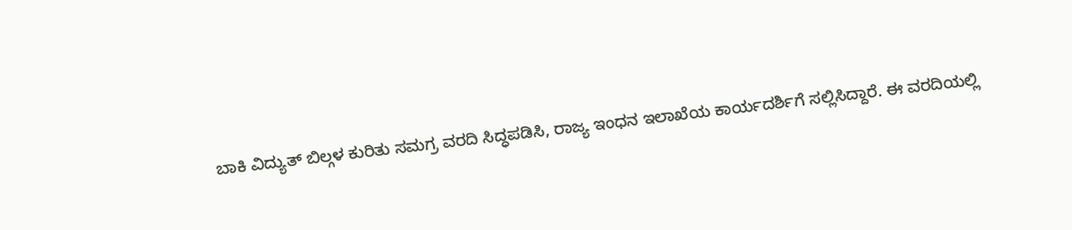ಬಾಕಿ ವಿದ್ಯುತ್ ಬಿಲ್ಗಳ ಕುರಿತು ಸಮಗ್ರ ವರದಿ ಸಿದ್ಧಪಡಿಸಿ, ರಾಜ್ಯ ಇಂಧನ ಇಲಾಖೆಯ ಕಾರ್ಯದರ್ಶಿಗೆ ಸಲ್ಲಿಸಿದ್ದಾರೆ. ಈ ವರದಿಯಲ್ಲಿ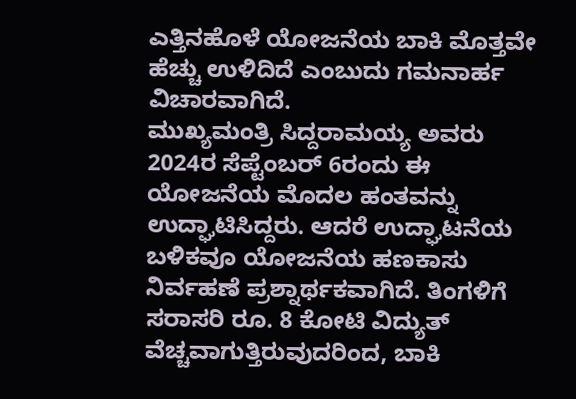ಎತ್ತಿನಹೊಳೆ ಯೋಜನೆಯ ಬಾಕಿ ಮೊತ್ತವೇ ಹೆಚ್ಚು ಉಳಿದಿದೆ ಎಂಬುದು ಗಮನಾರ್ಹ ವಿಚಾರವಾಗಿದೆ.
ಮುಖ್ಯಮಂತ್ರಿ ಸಿದ್ದರಾಮಯ್ಯ ಅವರು 2024ರ ಸೆಪ್ಟೆಂಬರ್ 6ರಂದು ಈ ಯೋಜನೆಯ ಮೊದಲ ಹಂತವನ್ನು ಉದ್ಘಾಟಿಸಿದ್ದರು. ಆದರೆ ಉದ್ಘಾಟನೆಯ ಬಳಿಕವೂ ಯೋಜನೆಯ ಹಣಕಾಸು ನಿರ್ವಹಣೆ ಪ್ರಶ್ನಾರ್ಥಕವಾಗಿದೆ. ತಿಂಗಳಿಗೆ ಸರಾಸರಿ ರೂ. 8 ಕೋಟಿ ವಿದ್ಯುತ್ ವೆಚ್ಚವಾಗುತ್ತಿರುವುದರಿಂದ, ಬಾಕಿ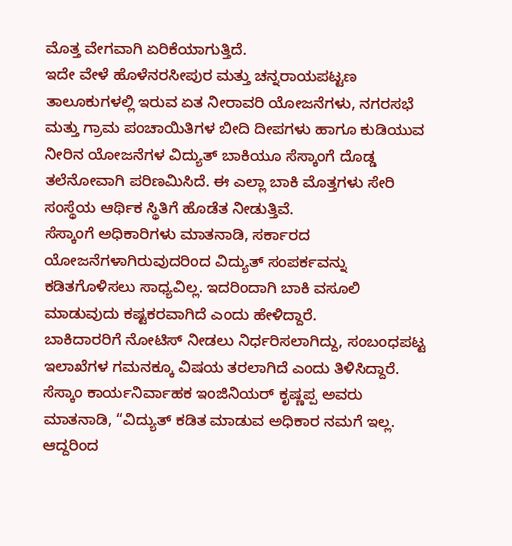ಮೊತ್ತ ವೇಗವಾಗಿ ಏರಿಕೆಯಾಗುತ್ತಿದೆ.
ಇದೇ ವೇಳೆ ಹೊಳೆನರಸೀಪುರ ಮತ್ತು ಚನ್ನರಾಯಪಟ್ಟಣ ತಾಲೂಕುಗಳಲ್ಲಿ ಇರುವ ಏತ ನೀರಾವರಿ ಯೋಜನೆಗಳು, ನಗರಸಭೆ ಮತ್ತು ಗ್ರಾಮ ಪಂಚಾಯಿತಿಗಳ ಬೀದಿ ದೀಪಗಳು ಹಾಗೂ ಕುಡಿಯುವ ನೀರಿನ ಯೋಜನೆಗಳ ವಿದ್ಯುತ್ ಬಾಕಿಯೂ ಸೆಸ್ಕಾಂಗೆ ದೊಡ್ಡ ತಲೆನೋವಾಗಿ ಪರಿಣಮಿಸಿದೆ. ಈ ಎಲ್ಲಾ ಬಾಕಿ ಮೊತ್ತಗಳು ಸೇರಿ ಸಂಸ್ಥೆಯ ಆರ್ಥಿಕ ಸ್ಥಿತಿಗೆ ಹೊಡೆತ ನೀಡುತ್ತಿವೆ.
ಸೆಸ್ಕಾಂಗೆ ಅಧಿಕಾರಿಗಳು ಮಾತನಾಡಿ, ಸರ್ಕಾರದ ಯೋಜನೆಗಳಾಗಿರುವುದರಿಂದ ವಿದ್ಯುತ್ ಸಂಪರ್ಕವನ್ನು ಕಡಿತಗೊಳಿಸಲು ಸಾಧ್ಯವಿಲ್ಲ. ಇದರಿಂದಾಗಿ ಬಾಕಿ ವಸೂಲಿ ಮಾಡುವುದು ಕಷ್ಟಕರವಾಗಿದೆ ಎಂದು ಹೇಳಿದ್ದಾರೆ.
ಬಾಕಿದಾರರಿಗೆ ನೋಟಿಸ್ ನೀಡಲು ನಿರ್ಧರಿಸಲಾಗಿದ್ದು, ಸಂಬಂಧಪಟ್ಟ ಇಲಾಖೆಗಳ ಗಮನಕ್ಕೂ ವಿಷಯ ತರಲಾಗಿದೆ ಎಂದು ತಿಳಿಸಿದ್ದಾರೆ.
ಸೆಸ್ಕಾಂ ಕಾರ್ಯನಿರ್ವಾಹಕ ಇಂಜಿನಿಯರ್ ಕೃಷ್ಣಪ್ಪ ಅವರು ಮಾತನಾಡಿ, “ವಿದ್ಯುತ್ ಕಡಿತ ಮಾಡುವ ಅಧಿಕಾರ ನಮಗೆ ಇಲ್ಲ. ಆದ್ದರಿಂದ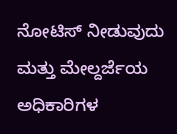ನೋಟಿಸ್ ನೀಡುವುದು ಮತ್ತು ಮೇಲ್ದರ್ಜೆಯ ಅಧಿಕಾರಿಗಳ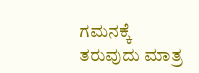ಗಮನಕ್ಕೆ ತರುವುದು ಮಾತ್ರ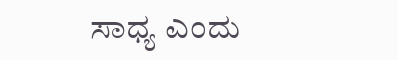ಸಾಧ್ಯ ಎಂದು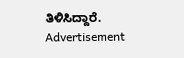ತಿಳಿಸಿದ್ದಾರೆ.
Advertisement